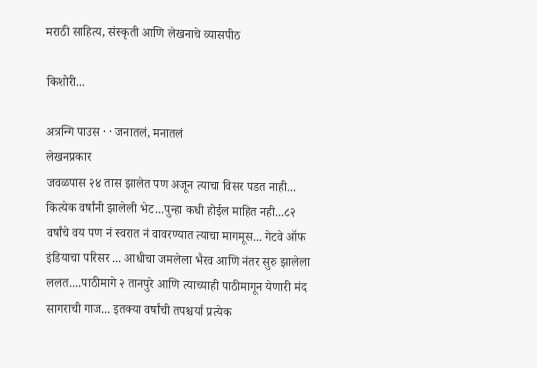मराठी साहित्य, संस्कृती आणि लेखनाचे व्यासपीठ

किशोरी...

अत्रन्गि पाउस · · जनातलं, मनातलं
लेखनप्रकार
जवळपास २४ तास झालेत पण अजून त्याचा विसर पडत नाही... कित्येक वर्षांनी झालेली भेट...पुन्हा कधी होईल माहित नही...८२ वर्षांचे वय पण नं स्वरात नं वावरण्यात त्याचा मागमूस... गेटवे ऑफ इंडियाचा परिसर ... आधीचा जमलेला भैरव आणि नंतर सुरु झालेला ललत....पाठीमागे २ तानपुरे आणि त्याच्याही पाठीमागून येणारी मंद सागराची गाज... इतक्या वर्षांची तपश्चर्या प्रत्येक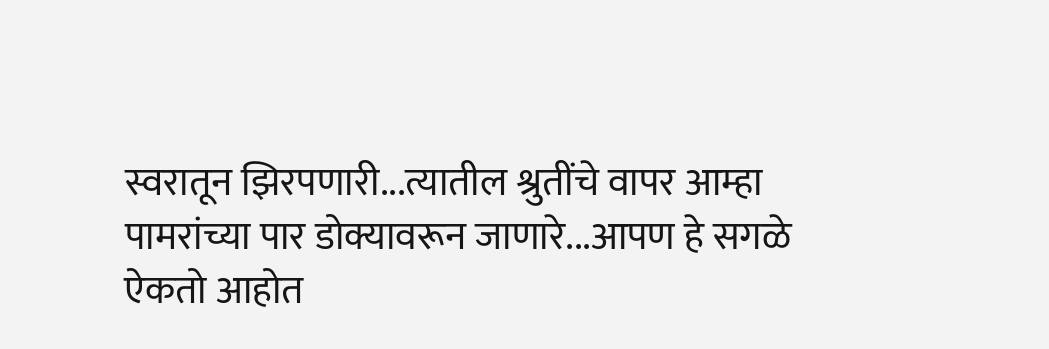स्वरातून झिरपणारी...त्यातील श्रुतींचे वापर आम्हा पामरांच्या पार डोक्यावरून जाणारे...आपण हे सगळे ऐकतो आहोत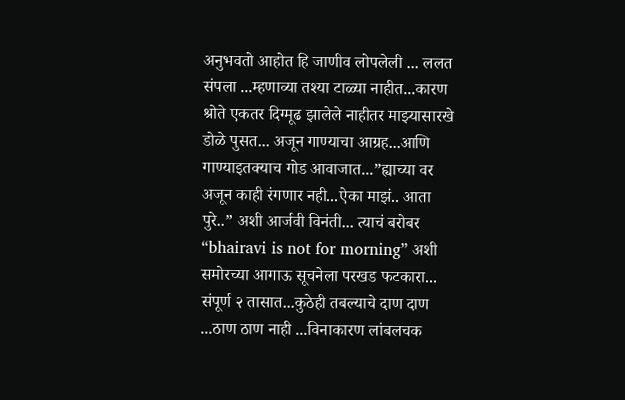अनुभवतो आहोत हि जाणीव लोपलेली ... ललत संपला ...म्हणाव्या तश्या टाळ्या नाहीत...कारण श्रोते एकतर दिग्मूढ झालेले नाहीतर माझ्यासारखे डोळे पुसत... अजून गाण्याचा आग्रह...आणि गाण्याइतक्याच गोड आवाजात...”ह्याच्या वर अजून काही रंगणार नही...ऐका माझं.. आता पुरे..” अशी आर्जवी विनंती... त्याचं बरोबर “bhairavi is not for morning” अशी समोरच्या आगाऊ सूचनेला परखड फटकारा... संपूर्ण २ तासात...कुठेही तबल्याचे दाण दाण ...ठाण ठाण नाही ...विनाकारण लांबलचक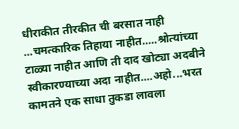धीराकीत तीरकीत ची बरसात नाही ...चमत्कारिक तिहाया नाहीत.....श्रोत्यांच्या टाळ्या नाहीत आणि ती दाद खोट्या अदबीने स्वीकारण्याच्या अदा नाहीत....अहो...भरत कामतने एक साधा तुकडा लावला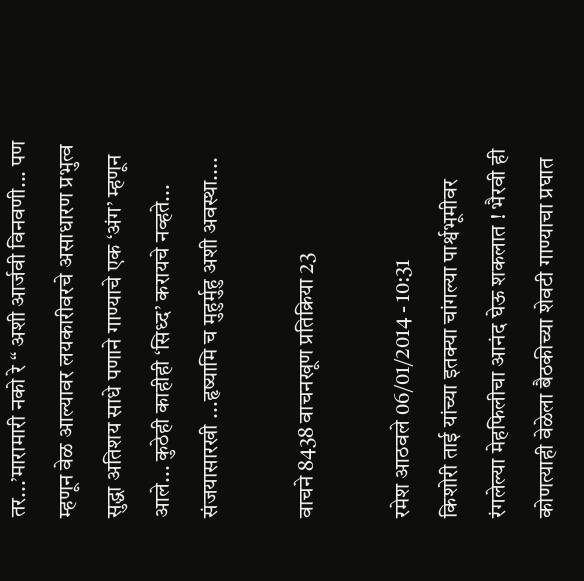तर...’मारामारी नको रे “ अशी आर्जवी विनवणी... पण म्हणून वेळ आल्यावर लयकारीवरचे असाधारण प्रभुत्व सुद्धा अतिशय साधे पणाने गाण्याचे एक ‘अंग’ म्हणून आले... कुठेही काहीही ‘सिध्द’ करायचे नव्हते... संजयासारखी ...हृष्यामि च मुहुर्मुहु अशी अवस्था....

वाचने 8438 वाचनखूण प्रतिक्रिया 23

रमेश आठवले 06/01/2014 - 10:31
किशोरी ताई यांच्या इतक्या चांगल्या पार्श्वभूमीवर रंगलेल्या मेहफिलीचा आनंद घेऊ शकलात ! भैरवी ही कोणत्याही वेळेला बैठकीच्या शेवटी गाण्याचा प्रघात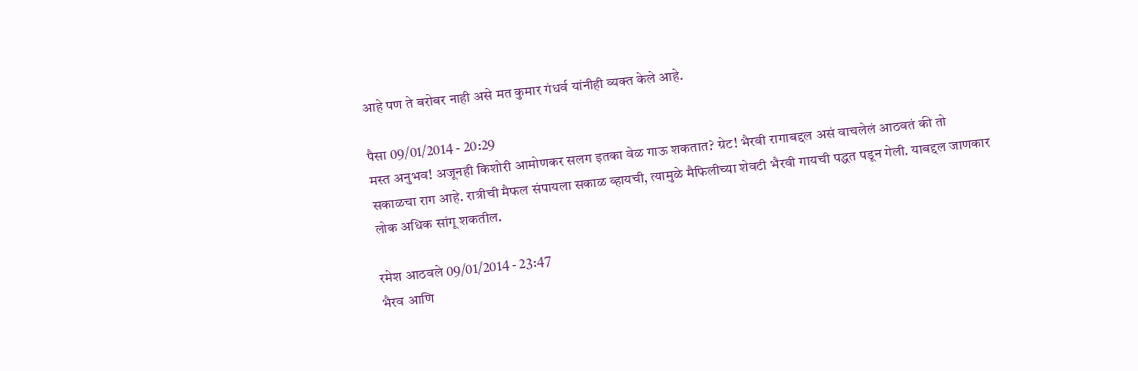आहे पण ते बरोबर नाही असे मत कुमार गंधर्व यांनीही व्यक्त केले आहे.

पैसा 09/01/2014 - 20:29
मस्त अनुभव! अजूनही किशोरी आमोणकर सलग इतका वेळ गाऊ शकतात? ग्रेट! भैरवी रागाबद्दल असं वाचलेलं आठवतं की तो सकाळचा राग आहे. रात्रीची मैफल संपायला सकाळ व्हायची, त्यामुळे मैफिलीच्या शेवटी भैरवी गायची पद्धत पडून गेली. याबद्दल जाणकार लोक अधिक सांगू शकतील.

रमेश आठवले 09/01/2014 - 23:47
भैरव आणि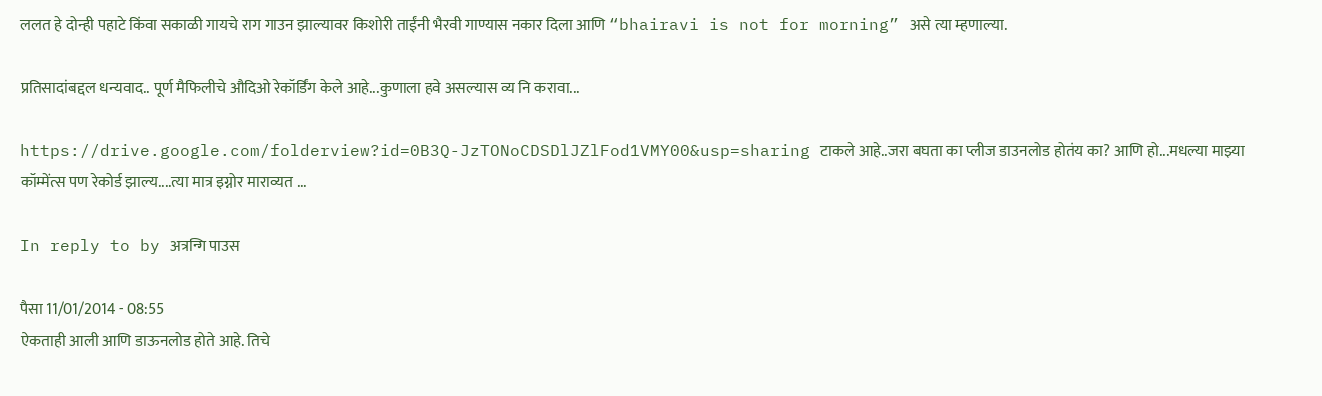ललत हे दोन्ही पहाटे किंवा सकाळी गायचे राग गाउन झाल्यावर किशोरी ताईंनी भैरवी गाण्यास नकार दिला आणि “bhairavi is not for morning” असे त्या म्हणाल्या.

प्रतिसादांबद्दल धन्यवाद.. पूर्ण मैफिलीचे औदिओ रेकॉर्डिंग केले आहे...कुणाला हवे असल्यास व्य नि करावा...

https://drive.google.com/folderview?id=0B3Q-JzTONoCDSDlJZlFod1VMY00&usp=sharing टाकले आहे..जरा बघता का प्लीज डाउनलोड होतंय का? आणि हो...मधल्या माझ्या कॉम्मेंत्स पण रेकोर्ड झाल्य....त्या मात्र इग्नोर माराव्यत ...

In reply to by अत्रन्गि पाउस

पैसा 11/01/2014 - 08:55
ऐकताही आली आणि डाऊनलोड होते आहे. तिचे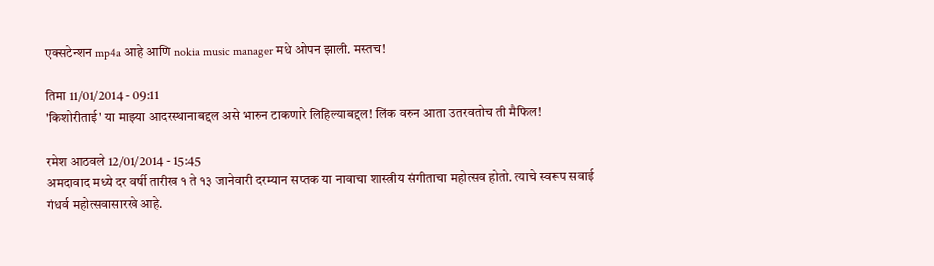एक्सटेन्शन mp4a आहे आणि nokia music manager मधे ओपन झाली. मस्तच!

तिमा 11/01/2014 - 09:11
'किशोरीताई' या माझ्या आदरस्थानाबद्दल असे भारुन टाकणारे लिहिल्याबद्दल! लिंक वरुन आता उतरवतोच ती मैफिल!

रमेश आठवले 12/01/2014 - 15:45
अमदावाद मध्ये दर वर्षी तारीख १ ते १३ जानेवारी दरम्यान सप्तक या नावाचा शास्त्रीय संगीताचा महोत्सव होतो. त्याचे स्वरूप सवाई गंधर्व महोत्सवासारखे आहे.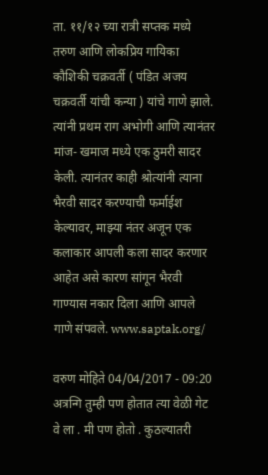ता. ११/१२ च्या रात्री सप्तक मध्ये तरुण आणि लोकप्रिय गायिका कौशिकी चक्रवर्ती ( पंडित अजय चक्रवर्ती यांची कन्या ) यांचे गाणे झाले. त्यांनी प्रथम राग अभोगी आणि त्यानंतर मांज- खमाज मध्ये एक ठुमरी सादर केली. त्यानंतर काही श्रोत्यांनी त्याना भैरवी सादर करण्याची फर्माईश केल्यावर, माझ्या नंतर अजून एक कलाकार आपली कला सादर करणार आहेत असे कारण सांगून भैरवी गाण्यास नकार दिला आणि आपले गाणे संपवले. www.saptak.org/

वरुण मोहिते 04/04/2017 - 09:20
अत्रन्गि तुम्ही पण होतात त्या वेळी गेट वे ला . मी पण होतो . कुठल्यातरी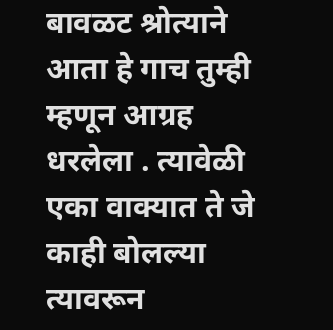बावळट श्रोत्याने आता हे गाच तुम्ही म्हणून आग्रह धरलेला . त्यावेळी एका वाक्यात ते जे काही बोलल्या त्यावरून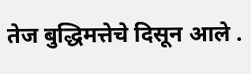तेज बुद्धिमत्तेचे दिसून आले .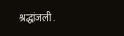श्रद्धांजली .